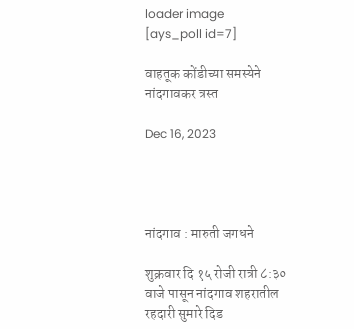loader image
[ays_poll id=7]

वाहतूक कोंडीच्या समस्येने नांदगावकर त्रस्त

Dec 16, 2023




नांदगाव : मारुती जगधने

शुक्रवार दि १५ रोजी रात्री ८:३० वाजे पासून नांदगाव शहरातील रहदारी सुमारे दिड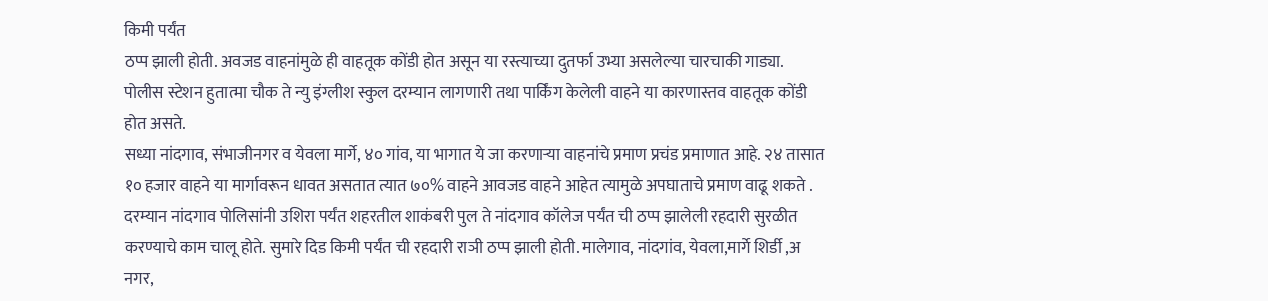किमी पर्यंत
ठप्प झाली होती. अवजड वाहनांमुळे ही वाहतूक कोंडी होत असून या रस्त्याच्या दुतर्फा उभ्या असलेल्या चारचाकी गाड्या. पोलीस स्टेशन हुतात्मा चौक ते न्यु इंग्लीश स्कुल दरम्यान लागणारी तथा पार्किंग केलेली वाहने या कारणास्तव वाहतूक कोंडी होत असते.
सध्या नांदगाव, संभाजीनगर व येवला मार्गे, ४० गांव, या भागात ये जा करणाऱ्या वाहनांचे प्रमाण प्रचंड प्रमाणात आहे. २४ तासात १० हजार वाहने या मार्गावरून धावत असतात त्यात ७०% वाहने आवजड वाहने आहेत त्यामुळे अपघाताचे प्रमाण वाढू शकते .
दरम्यान नांदगाव पोलिसांनी उशिरा पर्यंत शहरतील शाकंबरी पुल ते नांदगाव कॉलेज पर्यंत ची ठप्प झालेली रहदारी सुरळीत करण्याचे काम चालू होते. सुमारे दिड किमी पर्यंत ची रहदारी राञी ठप्प झाली होती. मालेगाव, नांदगांव, येवला,मार्गे शिर्डी ,अ नगर,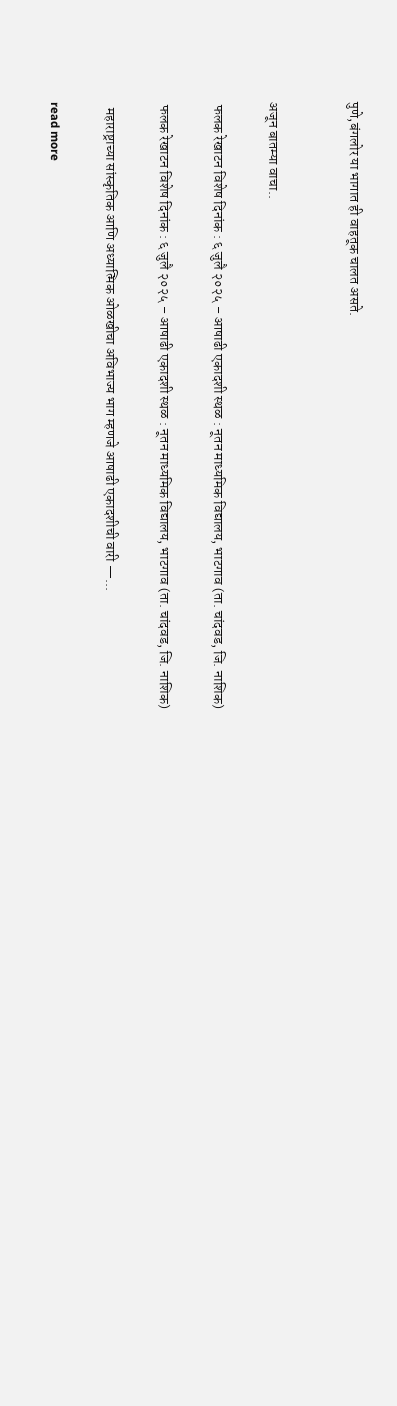पुणे,बंगलोर या भागात ही वाहतूक चालत असते.


अजून बातम्या वाचा..

 फलक रेखाटन विशेष दिनांक : ६ जुलै २०२५ – आषाढी एकादशी स्थळ : नूतन माध्यमिक विद्यालय, भाटगाव (ता. चांदवड, जि. नाशिक)

 फलक रेखाटन विशेष दिनांक : ६ जुलै २०२५ – आषाढी एकादशी स्थळ : नूतन माध्यमिक विद्यालय, भाटगाव (ता. चांदवड, जि. नाशिक)

  महाराष्ट्राच्या सांस्कृतिक आणि अध्यात्मिक ओळखीचा अविभाज्य भाग म्हणजे आषाढी एकादशीची वारी —...

read more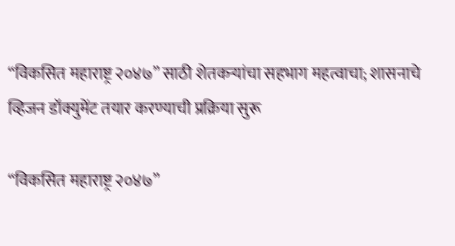“विकसित महाराष्ट्र २०४७” साठी शेतकऱ्यांचा सहभाग महत्वाचा; शासनाचे व्हिजन डॉक्युमेंट तयार करण्याची प्रक्रिया सुरू

“विकसित महाराष्ट्र २०४७”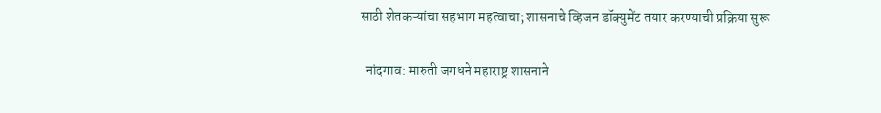साठी शेतकऱ्यांचा सहभाग महत्वाचा; शासनाचे व्हिजन डॉक्युमेंट तयार करण्याची प्रक्रिया सुरू

  नांदगाव: मारुती जगधने महाराष्ट्र शासनाने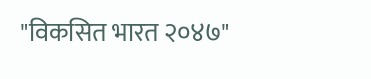"विकसित भारत २०४७"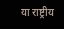या राष्ट्रीय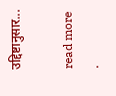उद्दिष्टानुसार...

read more
.